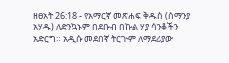ዘፀአት 26:18 - የአማርኛ መጽሐፍ ቅዱስ (ሰማንያ አሃዱ) ለድንኳኑም በደቡብ በኩል ሃያ ሳንቆችን አድርግ። አዲሱ መደበኛ ትርጒም ለማደሪያው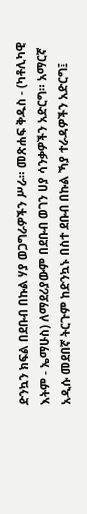ድንኳን ክፍል በደቡብ በኩል ሃያ ወጋግራዎችን ሥራ። መጽሐፍ ቅዱስ - (ካቶሊካዊ እትም - ኤማሁስ) ለማደሪያውም በደቡብ ወገን ሀያ ሳንቃዎችን አድርግ። አማርኛ አዲሱ መደበኛ ትርጉም ከድንኳኑ በስተ ደቡብ በኩል ኻያ ተራዳዎችን አድርግ፤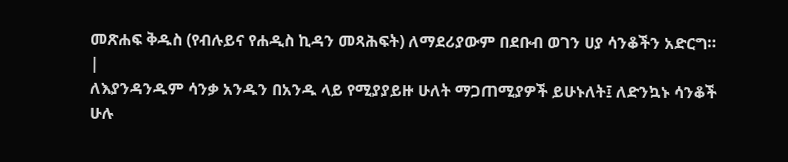መጽሐፍ ቅዱስ (የብሉይና የሐዲስ ኪዳን መጻሕፍት) ለማደሪያውም በደቡብ ወገን ሀያ ሳንቆችን አድርግ። |
ለእያንዳንዱም ሳንቃ አንዱን በአንዱ ላይ የሚያያይዙ ሁለት ማጋጠሚያዎች ይሁኑለት፤ ለድንኳኑ ሳንቆች ሁሉ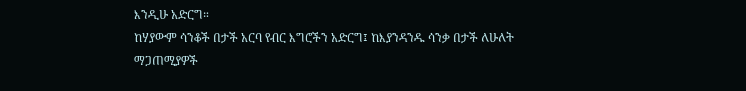እንዲሁ አድርግ።
ከሃያውም ሳንቆች በታች አርባ የብር እግሮችን አድርግ፤ ከእያንዳንዱ ሳንቃ በታች ለሁለት ማጋጠሚያዎች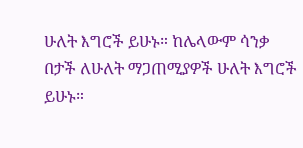ሁለት እግሮች ይሁኑ። ከሌላውም ሳንቃ በታች ለሁለት ማጋጠሚያዎች ሁለት እግሮች ይሁኑ።